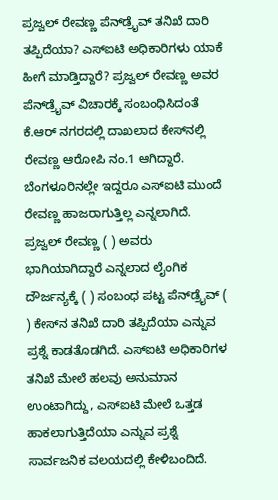ಪ್ರಜ್ವಲ್ ರೇವಣ್ಣ ಪೆನ್‌ಡ್ರೈವ್‌ ತನಿಖೆ ದಾರಿ ತಪ್ಪಿದೆಯಾ? ಎಸ್‌ಐಟಿ ಅಧಿಕಾರಿಗಳು ಯಾಕೆ ಹೀಗೆ ಮಾಡ್ತಿದ್ದಾರೆ? ಪ್ರಜ್ವಲ್ ರೇವಣ್ಣ ಅವರ ಪೆನ್‌ಡ್ರೈವ್‌ ವಿಚಾರಕ್ಕೆ ಸಂಬಂಧಿಸಿದಂತೆ ಕೆ.ಆರ್ ನಗರದಲ್ಲಿ ದಾಖಲಾದ ಕೇಸ್‌ನಲ್ಲಿ ರೇವಣ್ಣ ಆರೋಪಿ ನಂ.1 ಆಗಿದ್ದಾರೆ. ಬೆಂಗಳೂರಿನಲ್ಲೇ ಇದ್ದರೂ ಎಸ್ಐಟಿ ಮುಂದೆ ರೇವಣ್ಣ ಹಾಜರಾಗುತ್ತಿಲ್ಲ ಎನ್ನಲಾಗಿದೆ. ಪ್ರಜ್ವಲ್ ರೇವಣ್ಣ ( ) ಅವರು ಭಾಗಿಯಾಗಿದ್ದಾರೆ ಎನ್ನಲಾದ ಲೈಂಗಿಕ ದೌರ್ಜನ್ಯಕ್ಕೆ ( ) ಸಂಬಂಧ ಪಟ್ಟ ಪೆನ್‌ಡ್ರೈವ್‌ ( ) ಕೇಸ್‌ನ ತನಿಖೆ ದಾರಿ ತಪ್ಪಿದೆಯಾ ಎನ್ನುವ ಪ್ರಶ್ನೆ ಕಾಡತೊಡಗಿದೆ. ಎಸ್ಐಟಿ ಅಧಿಕಾರಿಗಳ ತನಿಖೆ ಮೇಲೆ ಹಲವು ಅನುಮಾನ ಉಂಟಾಗಿದ್ದು, ಎಸ್ಐಟಿ ಮೇಲೆ ಒತ್ತಡ ಹಾಕಲಾಗುತ್ತಿದೆಯಾ ಎನ್ನುವ ಪ್ರಶ್ನೆ ಸಾರ್ವಜನಿಕ ವಲಯದಲ್ಲಿ ಕೇಳಿಬಂದಿದೆ.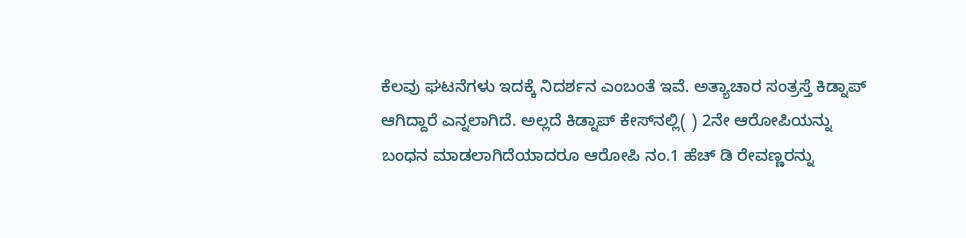ಕೆಲವು ಘಟನೆಗಳು ಇದಕ್ಕೆ ನಿದರ್ಶನ ಎಂಬಂತೆ ಇವೆ. ಅತ್ಯಾಚಾರ ಸಂತ್ರಸ್ತೆ ಕಿಡ್ನಾಪ್ ಆಗಿದ್ದಾರೆ ಎನ್ನಲಾಗಿದೆ. ಅಲ್ಲದೆ ಕಿಡ್ನಾಪ್ ಕೇಸ್‌ನಲ್ಲಿ( ) 2ನೇ ಆರೋಪಿಯನ್ನು ಬಂಧನ ಮಾಡಲಾಗಿದೆಯಾದರೂ ಆರೋಪಿ ನಂ.1 ಹೆಚ್‌ ಡಿ ರೇವಣ್ಣರನ್ನು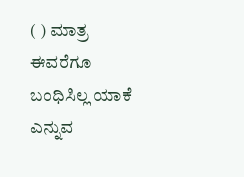( ) ಮಾತ್ರ ಈವರೆಗೂ ಬಂಧಿಸಿಲ್ಲ ಯಾಕೆ ಎನ್ನುವ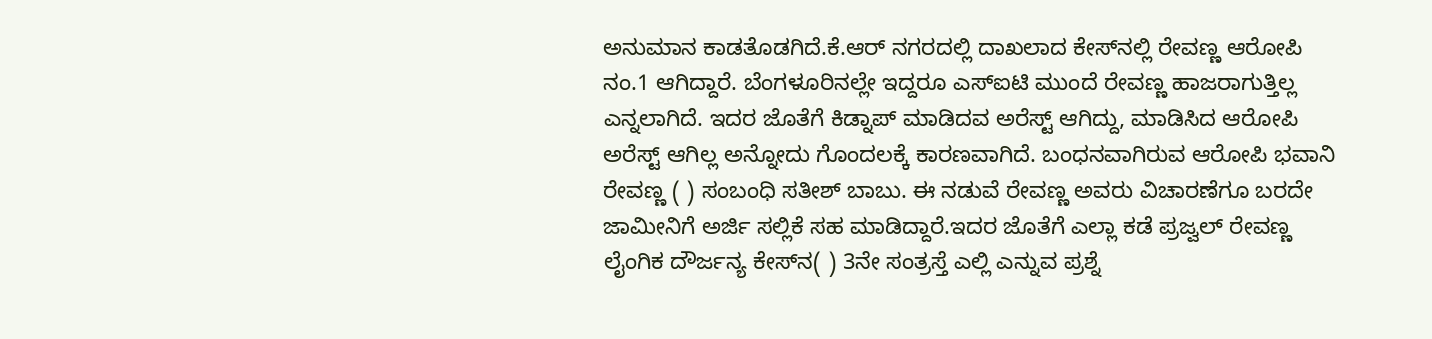ಅನುಮಾನ ಕಾಡತೊಡಗಿದೆ.ಕೆ.ಆರ್ ನಗರದಲ್ಲಿ ದಾಖಲಾದ ಕೇಸ್‌ನಲ್ಲಿ ರೇವಣ್ಣ ಆರೋಪಿ ನಂ.1 ಆಗಿದ್ದಾರೆ. ಬೆಂಗಳೂರಿನಲ್ಲೇ ಇದ್ದರೂ ಎಸ್ಐಟಿ ಮುಂದೆ ರೇವಣ್ಣ ಹಾಜರಾಗುತ್ತಿಲ್ಲ ಎನ್ನಲಾಗಿದೆ. ಇದರ ಜೊತೆಗೆ ಕಿಡ್ನಾಪ್ ಮಾಡಿದವ ಅರೆಸ್ಟ್ ಆಗಿದ್ದು, ಮಾಡಿಸಿದ ಆರೋಪಿ ಅರೆಸ್ಟ್ ಆಗಿಲ್ಲ ಅನ್ನೋದು ಗೊಂದಲಕ್ಕೆ ಕಾರಣವಾಗಿದೆ. ಬಂಧನವಾಗಿರುವ ಆರೋಪಿ ಭವಾನಿ ರೇವಣ್ಣ ( ) ಸಂಬಂಧಿ ಸತೀಶ್ ಬಾಬು. ಈ ನಡುವೆ ರೇವಣ್ಣ ಅವರು ವಿಚಾರಣೆಗೂ ಬರದೇ ಜಾಮೀನಿಗೆ ಅರ್ಜಿ ಸಲ್ಲಿಕೆ ಸಹ ಮಾಡಿದ್ದಾರೆ.ಇದರ ಜೊತೆಗೆ ಎಲ್ಲಾ ಕಡೆ ಪ್ರಜ್ವಲ್ ರೇವಣ್ಣ ಲೈಂಗಿಕ ದೌರ್ಜನ್ಯ ಕೇಸ್‌ನ( ) 3ನೇ ಸಂತ್ರಸ್ತೆ ಎಲ್ಲಿ ಎನ್ನುವ ಪ್ರಶ್ನೆ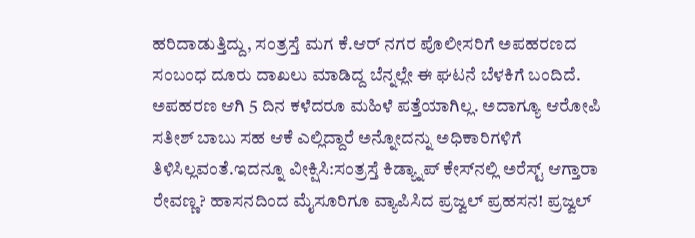ಹರಿದಾಡುತ್ತಿದ್ದು, ಸಂತ್ರಸ್ತೆ ಮಗ ಕೆ.ಆರ್ ನಗರ ಪೊಲೀಸರಿಗೆ ಅಪಹರಣದ ಸಂಬಂಧ ದೂರು ದಾಖಲು ಮಾಡಿದ್ದ ಬೆನ್ನಲ್ಲೇ ಈ ಘಟನೆ ಬೆಳಕಿಗೆ ಬಂದಿದೆ. ಅಪಹರಣ ಆಗಿ 5 ದಿನ ಕಳೆದರೂ ಮಹಿಳೆ ಪತ್ತೆಯಾಗಿಲ್ಲ. ಅದಾಗ್ಯೂ ಆರೋಪಿ ಸತೀಶ್ ಬಾಬು ಸಹ ಆಕೆ ಎಲ್ಲಿದ್ದಾರೆ ಅನ್ನೋದನ್ನು ಅಧಿಕಾರಿಗಳಿಗೆ ತಿಳಿಸಿಲ್ಲವಂತೆ.ಇದನ್ನೂ ವೀಕ್ಷಿಸಿ:ಸಂತ್ರಸ್ತೆ ಕಿಡ್ಯ್ನಾಪ್ ಕೇಸ್‌ನಲ್ಲಿ ಅರೆಸ್ಟ್ ಆಗ್ತಾರಾ ರೇವಣ್ಣ? ಹಾಸನದಿಂದ ಮೈಸೂರಿಗೂ ವ್ಯಾಪಿಸಿದ ಪ್ರಜ್ವಲ್ ಪ್ರಹಸನ! ಪ್ರಜ್ವಲ್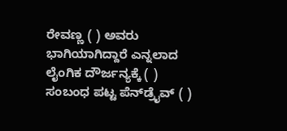ರೇವಣ್ಣ ( ) ಅವರು ಭಾಗಿಯಾಗಿದ್ದಾರೆ ಎನ್ನಲಾದ ಲೈಂಗಿಕ ದೌರ್ಜನ್ಯಕ್ಕೆ ( ) ಸಂಬಂಧ ಪಟ್ಟ ಪೆನ್‌ಡ್ರೈವ್‌ ( )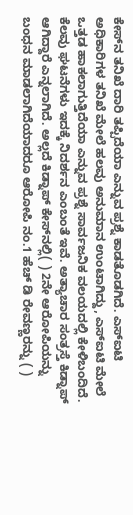ಕೇಸ್‌ನ ತನಿಖೆ ದಾರಿ ತಪ್ಪಿದೆಯಾ ಎನ್ನುವ ಪ್ರಶ್ನೆ ಕಾಡತೊಡಗಿದೆ. ಎಸ್ಐಟಿ ಅಧಿಕಾರಿಗಳ ತನಿಖೆ ಮೇಲೆ ಹಲವು ಅನುಮಾನ ಉಂಟಾಗಿದ್ದು, ಎಸ್ಐಟಿ ಮೇಲೆ ಒತ್ತಡ ಹಾಕಲಾಗುತ್ತಿದೆಯಾ ಎನ್ನುವ ಪ್ರಶ್ನೆ ಸಾರ್ವಜನಿಕ ವಲಯದಲ್ಲಿ ಕೇಳಿಬಂದಿದೆ. ಕೆಲವು ಘಟನೆಗಳು ಇದಕ್ಕೆ ನಿದರ್ಶನ ಎಂಬಂತೆ ಇವೆ. ಅತ್ಯಾಚಾರ ಸಂತ್ರಸ್ತೆ ಕಿಡ್ನಾಪ್ ಆಗಿದ್ದಾರೆ ಎನ್ನಲಾಗಿದೆ. ಅಲ್ಲದೆ ಕಿಡ್ನಾಪ್ ಕೇಸ್‌ನಲ್ಲಿ( ) 2ನೇ ಆರೋಪಿಯನ್ನು ಬಂಧನ ಮಾಡಲಾಗಿದೆಯಾದರೂ ಆರೋಪಿ ನಂ.1 ಹೆಚ್‌ ಡಿ ರೇವಣ್ಣರನ್ನು ( )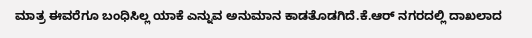ಮಾತ್ರ ಈವರೆಗೂ ಬಂಧಿಸಿಲ್ಲ ಯಾಕೆ ಎನ್ನುವ ಅನುಮಾನ ಕಾಡತೊಡಗಿದೆ.ಕೆ.ಆರ್ ನಗರದಲ್ಲಿ ದಾಖಲಾದ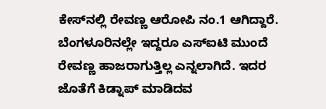ಕೇಸ್‌ನಲ್ಲಿ ರೇವಣ್ಣ ಆರೋಪಿ ನಂ.1 ಆಗಿದ್ದಾರೆ. ಬೆಂಗಳೂರಿನಲ್ಲೇ ಇದ್ದರೂ ಎಸ್ಐಟಿ ಮುಂದೆ ರೇವಣ್ಣ ಹಾಜರಾಗುತ್ತಿಲ್ಲ ಎನ್ನಲಾಗಿದೆ. ಇದರ ಜೊತೆಗೆ ಕಿಡ್ನಾಪ್ ಮಾಡಿದವ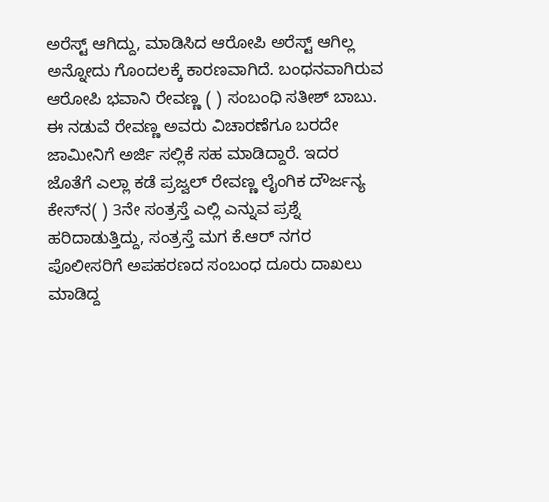ಅರೆಸ್ಟ್ ಆಗಿದ್ದು, ಮಾಡಿಸಿದ ಆರೋಪಿ ಅರೆಸ್ಟ್ ಆಗಿಲ್ಲ ಅನ್ನೋದು ಗೊಂದಲಕ್ಕೆ ಕಾರಣವಾಗಿದೆ. ಬಂಧನವಾಗಿರುವ ಆರೋಪಿ ಭವಾನಿ ರೇವಣ್ಣ ( ) ಸಂಬಂಧಿ ಸತೀಶ್ ಬಾಬು. ಈ ನಡುವೆ ರೇವಣ್ಣ ಅವರು ವಿಚಾರಣೆಗೂ ಬರದೇ ಜಾಮೀನಿಗೆ ಅರ್ಜಿ ಸಲ್ಲಿಕೆ ಸಹ ಮಾಡಿದ್ದಾರೆ. ಇದರ ಜೊತೆಗೆ ಎಲ್ಲಾ ಕಡೆ ಪ್ರಜ್ವಲ್ ರೇವಣ್ಣ ಲೈಂಗಿಕ ದೌರ್ಜನ್ಯ ಕೇಸ್‌ನ( ) 3ನೇ ಸಂತ್ರಸ್ತೆ ಎಲ್ಲಿ ಎನ್ನುವ ಪ್ರಶ್ನೆ ಹರಿದಾಡುತ್ತಿದ್ದು, ಸಂತ್ರಸ್ತೆ ಮಗ ಕೆ.ಆರ್ ನಗರ ಪೊಲೀಸರಿಗೆ ಅಪಹರಣದ ಸಂಬಂಧ ದೂರು ದಾಖಲು ಮಾಡಿದ್ದ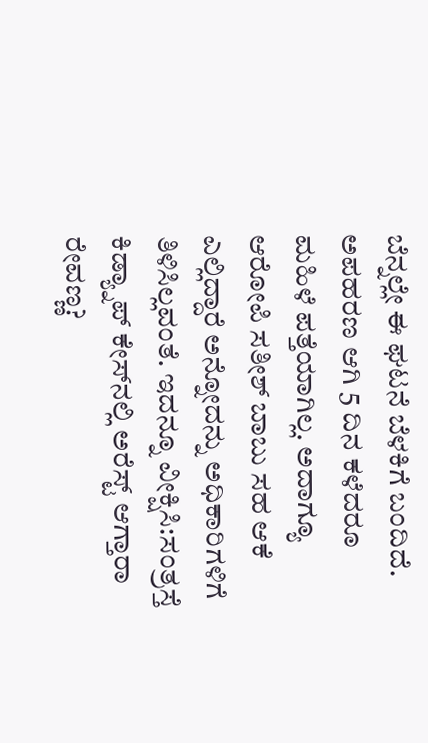ಬೆನ್ನಲ್ಲೇ ಈ ಘಟನೆ ಬೆಳಕಿಗೆ ಬಂದಿದೆ. ಅಪಹರಣ ಆಗಿ 5 ದಿನ ಕಳೆದರೂ ಮಹಿಳೆ ಪತ್ತೆಯಾಗಿಲ್ಲ. ಅದಾಗ್ಯೂ ಆರೋಪಿ ಸತೀಶ್ ಬಾಬು ಸಹ ಆಕೆ ಎಲ್ಲಿದ್ದಾರೆ ಅನ್ನೋದನ್ನು ಅಧಿಕಾರಿಗಳಿಗೆ ತಿಳಿಸಿಲ್ಲವಂತೆ. ಇದನ್ನೂ ವೀಕ್ಷಿಸಿ:ಸಂತ್ರಸ್ತೆ ಕಿಡ್ಯ್ನಾಪ್ ಕೇಸ್‌ನಲ್ಲಿ ಅರೆಸ್ಟ್ ಆಗ್ತಾರಾ ರೇವಣ್ಣ?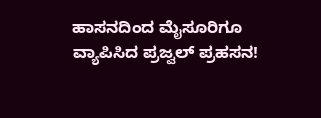ಹಾಸನದಿಂದ ಮೈಸೂರಿಗೂ ವ್ಯಾಪಿಸಿದ ಪ್ರಜ್ವಲ್ ಪ್ರಹಸನ!